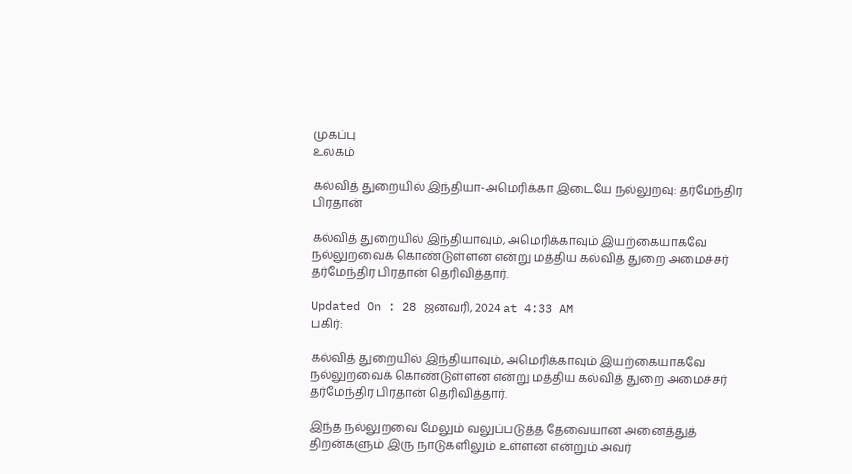முகப்பு
உலகம்

கல்வித் துறையில் இந்தியா-அமெரிக்கா இடையே நல்லுறவு: தர்மேந்திர பிரதான்

கல்வித் துறையில் இந்தியாவும், அமெரிக்காவும் இயற்கையாகவே நல்லுறவைக் கொண்டுள்ளன என்று மத்திய கல்வித் துறை அமைச்சர் தர்மேந்திர பிரதான் தெரிவித்தார்.

Updated On : 28 ஜனவரி, 2024 at 4:33 AM
பகிர்:

கல்வித் துறையில் இந்தியாவும், அமெரிக்காவும் இயற்கையாகவே நல்லுறவைக் கொண்டுள்ளன என்று மத்திய கல்வித் துறை அமைச்சர் தர்மேந்திர பிரதான் தெரிவித்தார்.

இந்த நல்லுறவை மேலும் வலுப்படுத்த தேவையான அனைத்துத் திறன்களும் இரு நாடுகளிலும் உள்ளன என்றும் அவர்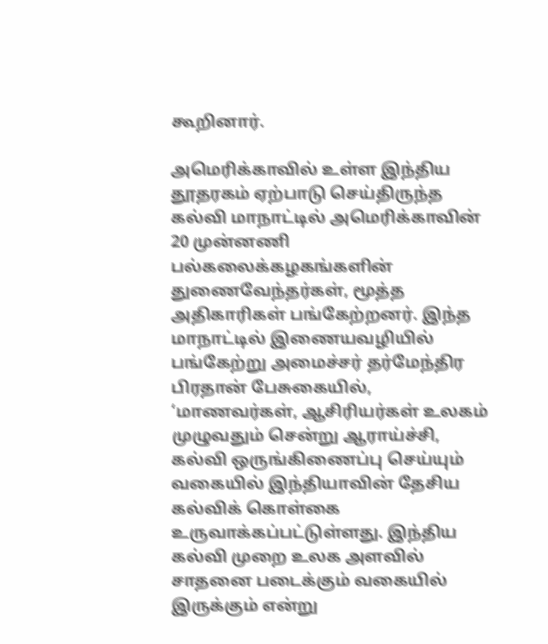கூறினார்.

அமெரிக்காவில் உள்ள இந்திய தூதரகம் ஏற்பாடு செய்திருந்த கல்வி மாநாட்டில் அமெரிக்காவின் 20 முன்னணி பல்கலைக்கழகங்களின் துணைவேந்தர்கள், மூத்த அதிகாரிகள் பங்கேற்றனர். இந்த மாநாட்டில் இணையவழியில் பங்கேற்று அமைச்சர் தர்மேந்திர பிரதான் பேசுகையில், ‘மாணவர்கள், ஆசிரியர்கள் உலகம் முழுவதும் சென்று ஆராய்ச்சி, கல்வி ஒருங்கிணைப்பு செய்யும் வகையில் இந்தியாவின் தேசிய கல்விக் கொள்கை உருவாக்கப்பட்டுள்ளது. இந்திய கல்வி முறை உலக அளவில் சாதனை படைக்கும் வகையில் இருக்கும் என்று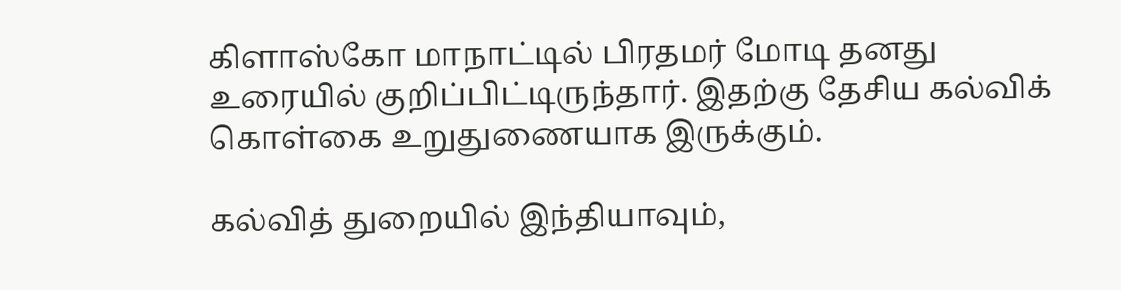கிளாஸ்கோ மாநாட்டில் பிரதமர் மோடி தனது உரையில் குறிப்பிட்டிருந்தார். இதற்கு தேசிய கல்விக் கொள்கை உறுதுணையாக இருக்கும்.

கல்வித் துறையில் இந்தியாவும்,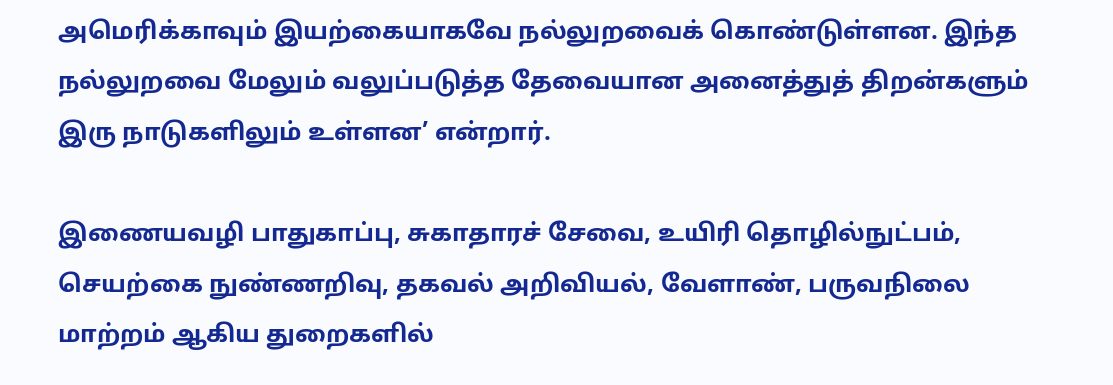அமெரிக்காவும் இயற்கையாகவே நல்லுறவைக் கொண்டுள்ளன. இந்த நல்லுறவை மேலும் வலுப்படுத்த தேவையான அனைத்துத் திறன்களும் இரு நாடுகளிலும் உள்ளன’ என்றார்.

இணையவழி பாதுகாப்பு, சுகாதாரச் சேவை, உயிரி தொழில்நுட்பம், செயற்கை நுண்ணறிவு, தகவல் அறிவியல், வேளாண், பருவநிலை மாற்றம் ஆகிய துறைகளில்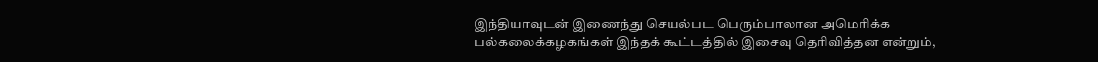இந்தியாவுடன் இணைந்து செயல்பட பெரும்பாலான அமெரிக்க பல்கலைக்கழகங்கள் இந்தக் கூட்டத்தில் இசைவு தெரிவித்தன என்றும்,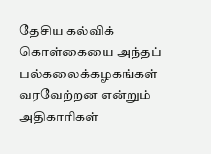தேசிய கல்விக் கொள்கையை அந்தப் பல்கலைக்கழகங்கள் வரவேற்றன என்றும் அதிகாரிகள்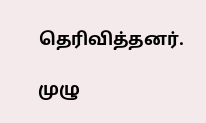தெரிவித்தனர்.

முழு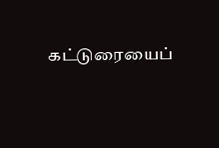கட்டுரையைப்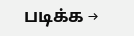படிக்க →